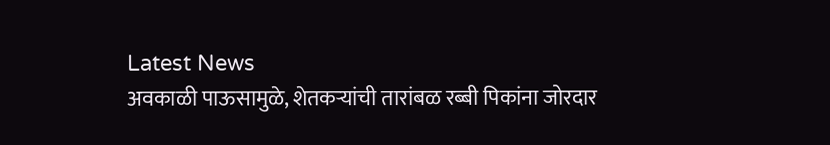Latest News
अवकाळी पाऊसामुळे, शेतकऱ्यांची तारांबळ रब्बी पिकांना जोरदार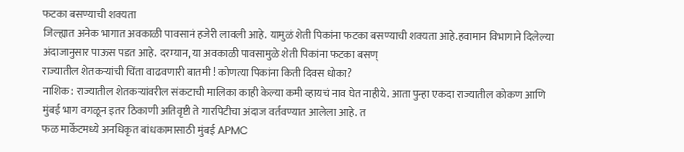फटका बसण्याची शक्यता
जिल्ह्यात अनेक भागात अवकाळी पावसानं हजेरी लावली आहे. यामुळं शेती पिकांना फटका बसण्याची शक्यता आहे.हवामान विभागाने दिलेल्या अंदाजानुसार पाऊस पडत आहे. दरम्यान, या अवकाळी पावसामुळे शेती पिकांना फटका बसण्
राज्यातील शेतकऱ्यांची चिंता वाढवणारी बातमी ! कोणत्या पिकांना किती दिवस धोका?
नाशिक: राज्यातील शेतकऱ्यांवरील संकटाची मालिका काही केल्या कमी व्हायचं नाव घेत नाहीये. आता पुन्हा एकदा राज्यातील कोकण आणि मुंबई भाग वगळून इतर ठिकाणी अतिवृष्टी ते गारपिटीचा अंदाज वर्तवण्यात आलेला आहे. त
फळ मार्केटमध्ये अनधिकृत बांधकामासाठी मुंबई APMC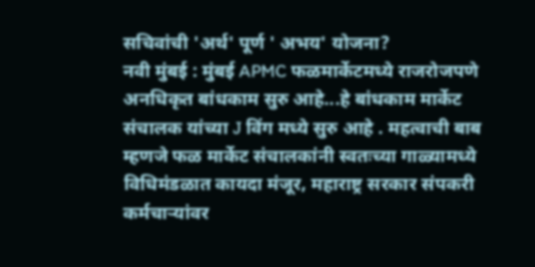सचिवांची 'अर्थ' पूर्ण ' अभय' योजना?
नवी मुंबई : मुंबई APMC फळमार्केटमध्ये राजरोजपणे अनधिकृत बांधकाम सुरु आहे...हे बांधकाम मार्केट संचालक यांच्या J विंग मध्ये सुरु आहे . महत्वाची बाब म्हणजे फळ मार्केट संचालकांनी स्वतःच्या गाळ्यामध्ये
विधिमंडळात कायदा मंजूर, महाराष्ट्र सरकार संपकरी कर्मचाऱ्यांवर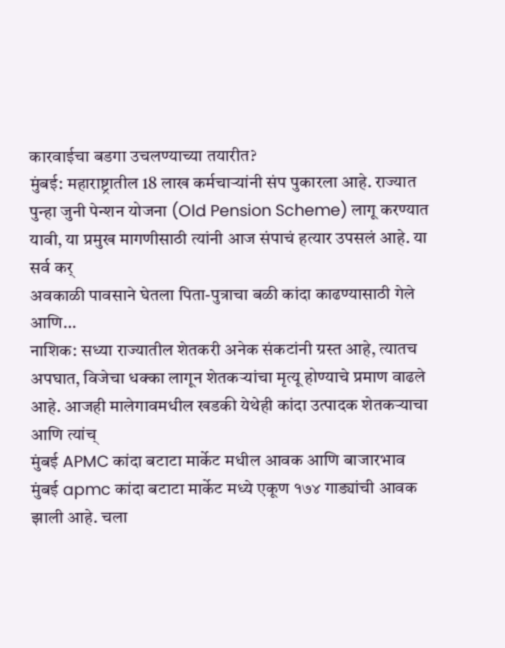कारवाईचा बडगा उचलण्याच्या तयारीत?
मुंबई: महाराष्ट्रातील 18 लाख कर्मचाऱ्यांनी संप पुकारला आहे. राज्यात पुन्हा जुनी पेन्शन योजना (Old Pension Scheme) लागू करण्यात यावी, या प्रमुख मागणीसाठी त्यांनी आज संपाचं हत्यार उपसलं आहे. या सर्व कर्
अवकाळी पावसाने घेतला पिता-पुत्राचा बळी कांदा काढण्यासाठी गेले आणि…
नाशिक: सध्या राज्यातील शेतकरी अनेक संकटांनी ग्रस्त आहे, त्यातच अपघात, विजेचा धक्का लागून शेतकऱ्यांचा मृत्यू होण्याचे प्रमाण वाढले आहे. आजही मालेगावमधील खडकी येथेही कांदा उत्पादक शेतकऱ्याचा आणि त्यांच्
मुंबई APMC कांदा बटाटा मार्केट मधील आवक आणि बाजारभाव
मुंबई apmc कांदा बटाटा मार्केट मध्ये एकूण १७४ गाड्यांची आवक झाली आहे. चला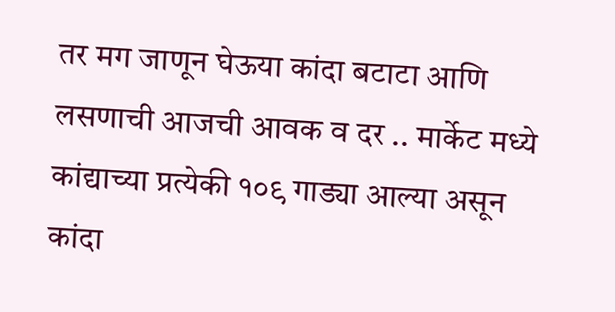तर मग जाणून घेऊया कांदा बटाटा आणि लसणाची आजची आवक व दर .. मार्केट मध्ये कांद्याच्या प्रत्येकी १०९ गाड्या आल्या असून कांदा